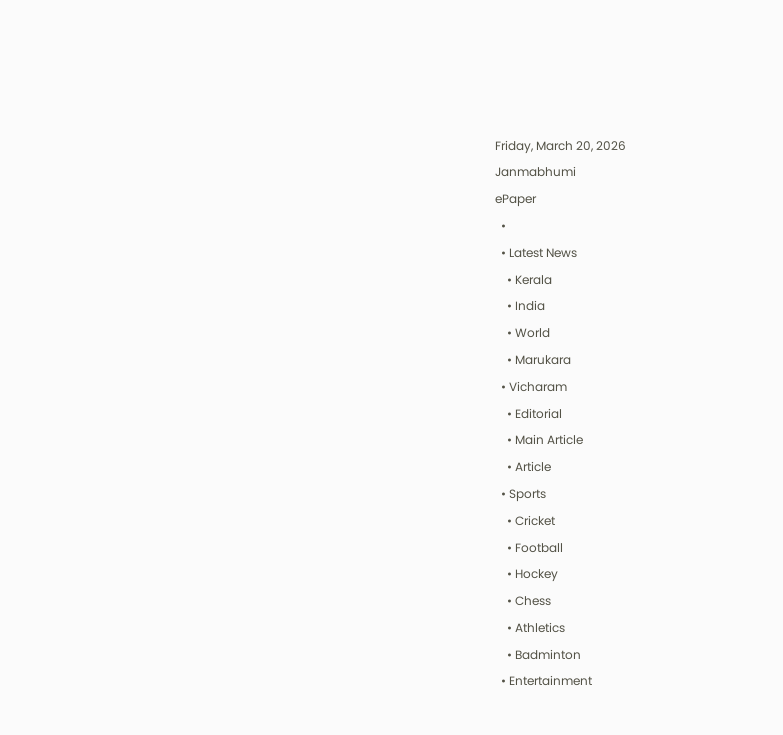Friday, March 20, 2026
Janmabhumi
ePaper
  •
  • Latest News
    • Kerala
    • India
    • World
    • Marukara
  • Vicharam
    • Editorial
    • Main Article
    • Article
  • Sports
    • Cricket
    • Football
    • Hockey
    • Chess
    • Athletics
    • Badminton
  • Entertainment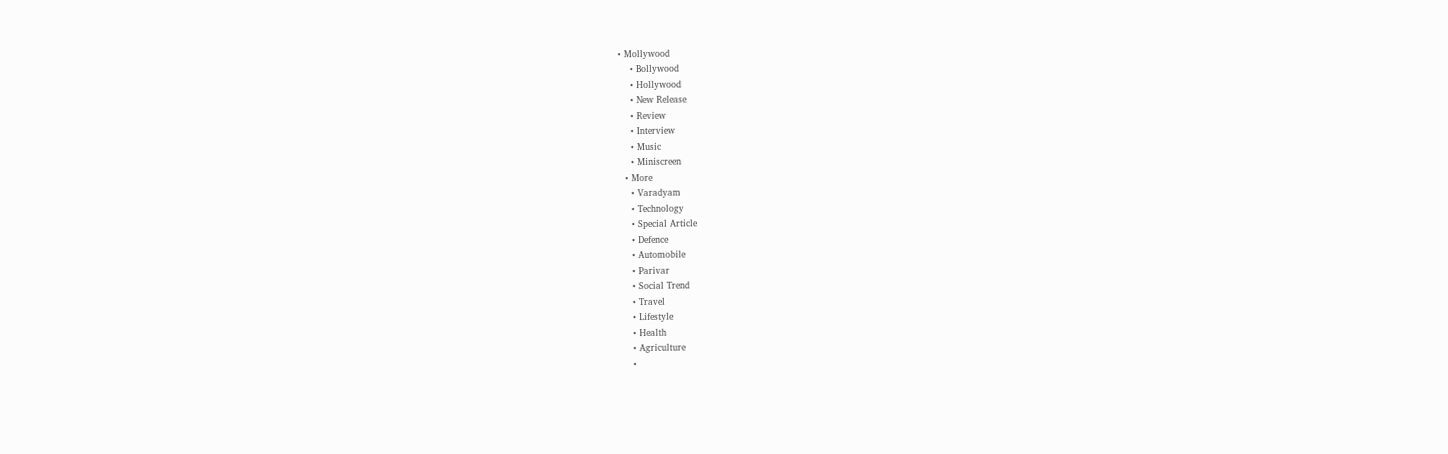• Mollywood
    • Bollywood
    • Hollywood
    • New Release
    • Review
    • Interview
    • Music
    • Miniscreen
  • More
    • Varadyam
    • Technology
    • Special Article
    • Defence
    • Automobile
    • Parivar
    • Social Trend
    • Travel
    • Lifestyle
    • Health
    • Agriculture
    •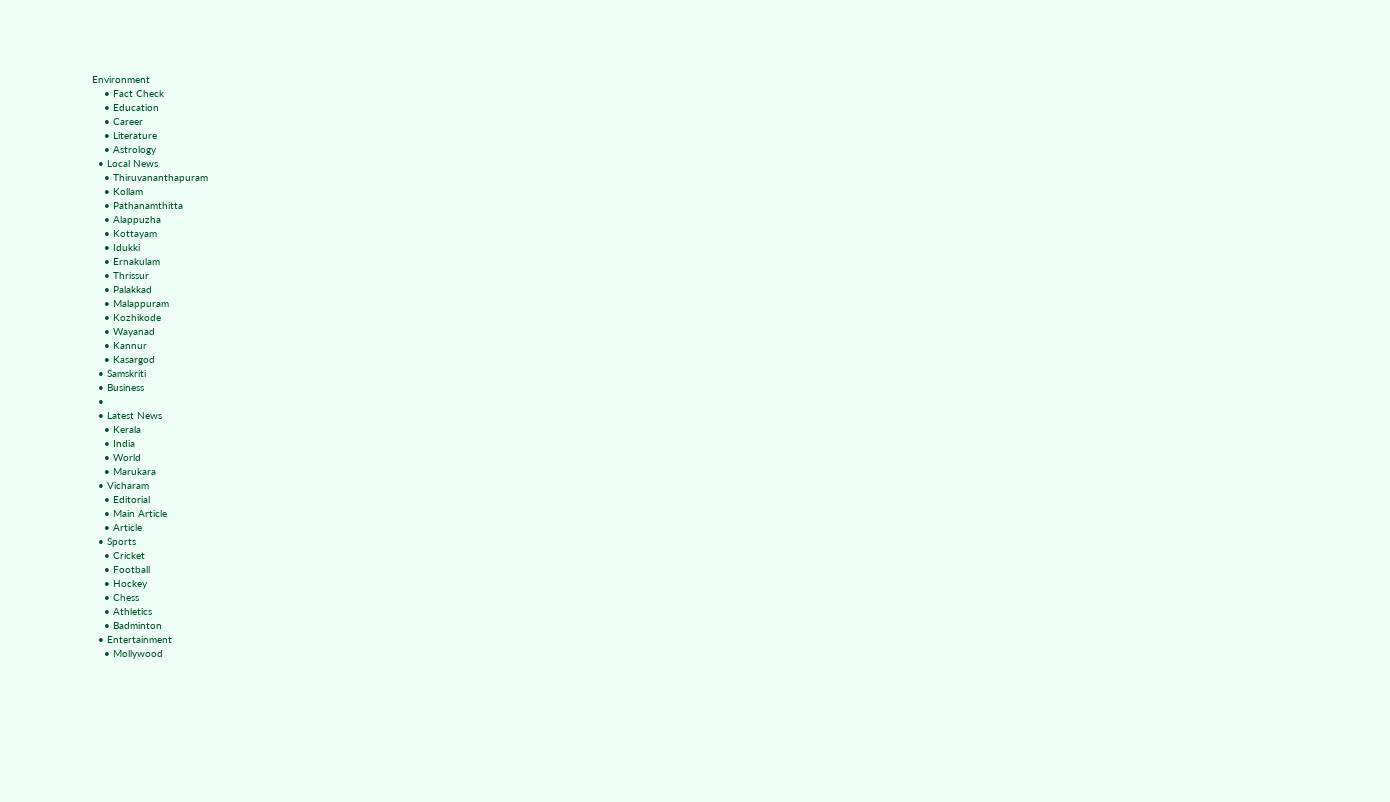Environment
    • Fact Check
    • Education
    • Career
    • Literature
    • Astrology
  • Local News
    • Thiruvananthapuram
    • Kollam
    • Pathanamthitta
    • Alappuzha
    • Kottayam
    • Idukki
    • Ernakulam
    • Thrissur
    • Palakkad
    • Malappuram
    • Kozhikode
    • Wayanad
    • Kannur
    • Kasargod
  • Samskriti
  • Business
  •
  • Latest News
    • Kerala
    • India
    • World
    • Marukara
  • Vicharam
    • Editorial
    • Main Article
    • Article
  • Sports
    • Cricket
    • Football
    • Hockey
    • Chess
    • Athletics
    • Badminton
  • Entertainment
    • Mollywood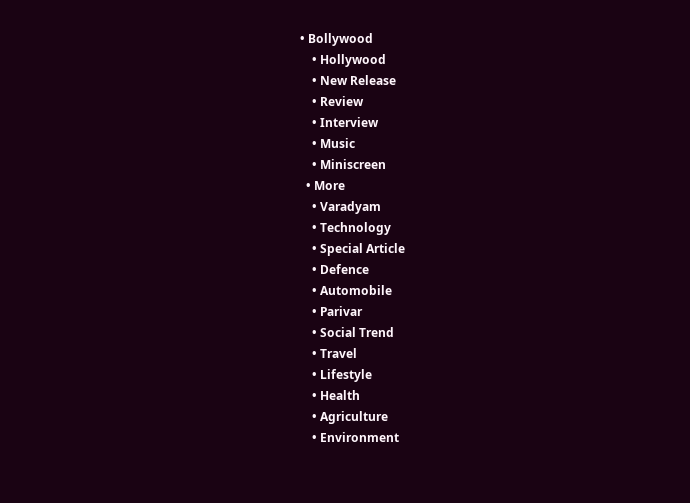• Bollywood
    • Hollywood
    • New Release
    • Review
    • Interview
    • Music
    • Miniscreen
  • More
    • Varadyam
    • Technology
    • Special Article
    • Defence
    • Automobile
    • Parivar
    • Social Trend
    • Travel
    • Lifestyle
    • Health
    • Agriculture
    • Environment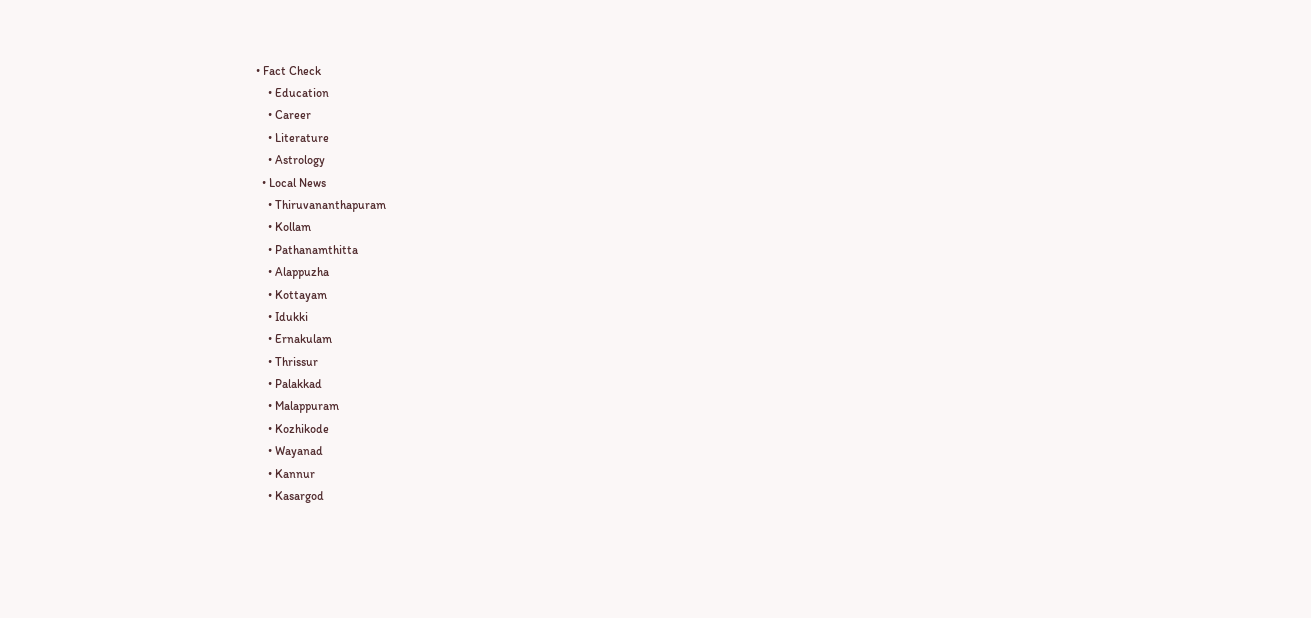• Fact Check
    • Education
    • Career
    • Literature
    • Astrology
  • Local News
    • Thiruvananthapuram
    • Kollam
    • Pathanamthitta
    • Alappuzha
    • Kottayam
    • Idukki
    • Ernakulam
    • Thrissur
    • Palakkad
    • Malappuram
    • Kozhikode
    • Wayanad
    • Kannur
    • Kasargod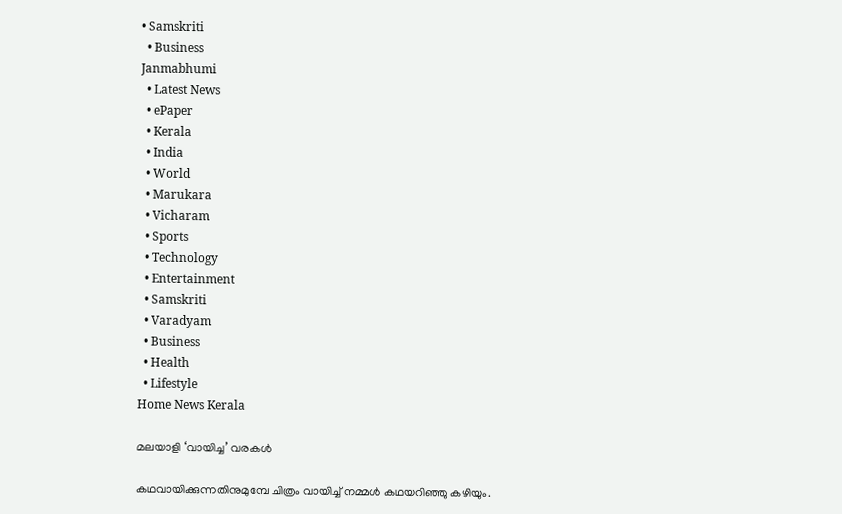• Samskriti
  • Business
Janmabhumi
  • Latest News
  • ePaper
  • Kerala
  • India
  • World
  • Marukara
  • Vicharam
  • Sports
  • Technology
  • Entertainment
  • Samskriti
  • Varadyam
  • Business
  • Health
  • Lifestyle
Home News Kerala

മലയാളി ‘വായിച്ച’ വരകള്‍

കഥവായിക്കുന്നതിനുമുമ്പേ ചിത്രം വായിച്ച് നമ്മള്‍ കഥയറിഞ്ഞു കഴിയും.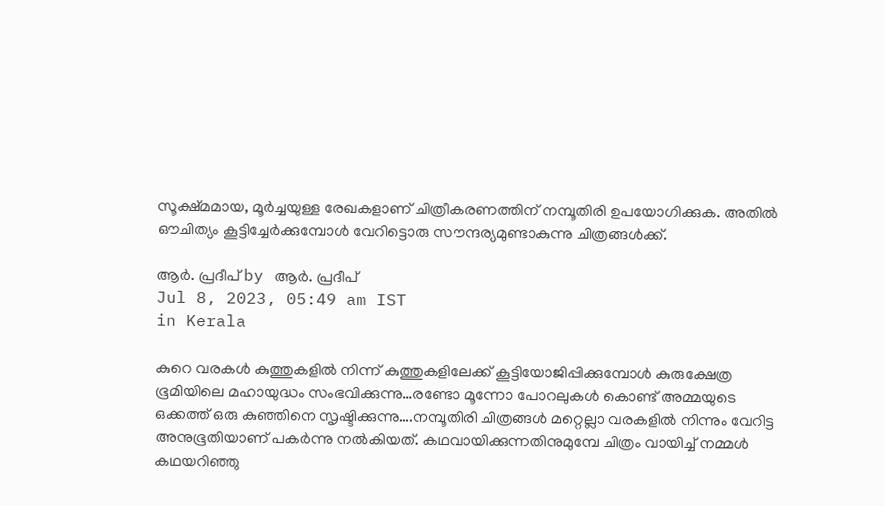സൂക്ഷ്മമായ, മൂര്‍ച്ചയുള്ള രേഖകളാണ് ചിത്രീകരണത്തിന് നമ്പൂതിരി ഉപയോഗിക്കുക. അതില്‍ ഔചിത്യം കൂട്ടിച്ചേര്‍ക്കുമ്പോള്‍ വേറിട്ടൊരു സൗന്ദര്യമുണ്ടാകുന്നു ചിത്രങ്ങള്‍ക്ക്.

ആര്‍. പ്രദീപ് by ആര്‍. പ്രദീപ്
Jul 8, 2023, 05:49 am IST
in Kerala

കുറെ വരകള്‍ കുത്തുകളില്‍ നിന്ന് കുത്തുകളിലേക്ക് കൂട്ടിയോജിപ്പിക്കുമ്പോള്‍ കുരുക്ഷേത്ര ഭൂമിയിലെ മഹായുദ്ധം സംഭവിക്കുന്നു…രണ്ടോ മൂന്നോ പോറലുകള്‍ കൊണ്ട് അമ്മയുടെ ഒക്കത്ത് ഒരു കുഞ്ഞിനെ സൃഷ്ടിക്കുന്നു….നമ്പൂതിരി ചിത്രങ്ങള്‍ മറ്റെല്ലാ വരകളില്‍ നിന്നും വേറിട്ട അനുഭൂതിയാണ് പകര്‍ന്നു നല്‍കിയത്. കഥവായിക്കുന്നതിനുമുമ്പേ ചിത്രം വായിച്ച് നമ്മള്‍ കഥയറിഞ്ഞു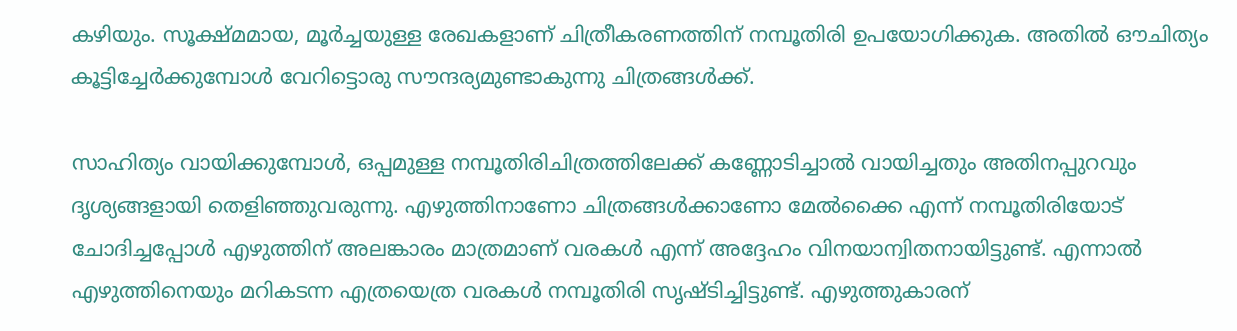കഴിയും. സൂക്ഷ്മമായ, മൂര്‍ച്ചയുള്ള രേഖകളാണ് ചിത്രീകരണത്തിന് നമ്പൂതിരി ഉപയോഗിക്കുക. അതില്‍ ഔചിത്യം കൂട്ടിച്ചേര്‍ക്കുമ്പോള്‍ വേറിട്ടൊരു സൗന്ദര്യമുണ്ടാകുന്നു ചിത്രങ്ങള്‍ക്ക്.

സാഹിത്യം വായിക്കുമ്പോള്‍, ഒപ്പമുള്ള നമ്പൂതിരിചിത്രത്തിലേക്ക് കണ്ണോടിച്ചാല്‍ വായിച്ചതും അതിനപ്പുറവും ദൃശ്യങ്ങളായി തെളിഞ്ഞുവരുന്നു. എഴുത്തിനാണോ ചിത്രങ്ങള്‍ക്കാണോ മേല്‍ക്കൈ എന്ന് നമ്പൂതിരിയോട് ചോദിച്ചപ്പോള്‍ എഴുത്തിന് അലങ്കാരം മാത്രമാണ് വരകള്‍ എന്ന് അദ്ദേഹം വിനയാന്വിതനായിട്ടുണ്ട്. എന്നാല്‍ എഴുത്തിനെയും മറികടന്ന എത്രയെത്ര വരകള്‍ നമ്പൂതിരി സൃഷ്ടിച്ചിട്ടുണ്ട്. എഴുത്തുകാരന്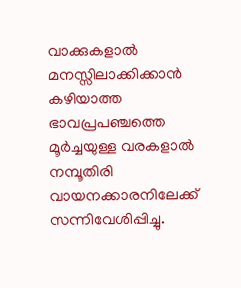വാക്കുകളാല്‍ മനസ്സിലാക്കിക്കാന്‍ കഴിയാത്ത ഭാവപ്രപഞ്ചത്തെ മൂര്‍ച്ചയുള്ള വരകളാല്‍ നമ്പൂതിരി വായനക്കാരനിലേക്ക് സന്നിവേശിപ്പിച്ചു.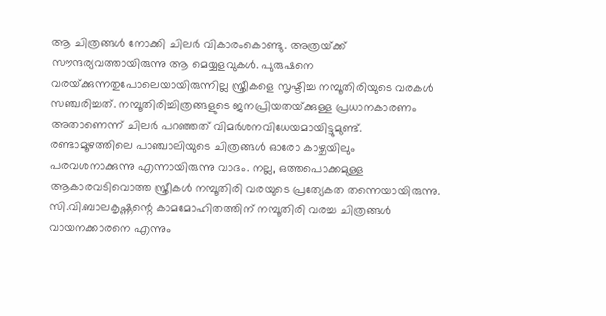ആ ചിത്രങ്ങള്‍ നോക്കി ചിലര്‍ വികാരംകൊണ്ടു. അത്രയ്‌ക്ക് സൗന്ദര്യവത്തായിരുന്നു ആ മെയ്യളവുകള്‍. പുരുഷനെ വരയ്‌ക്കുന്നതുപോലെയായിരുന്നില്ല സ്ത്രീകളെ സൃഷ്ടിച്ച നമ്പൂതിരിയുടെ വരകള്‍ സഞ്ചരിച്ചത്. നമ്പൂതിരിച്ചിത്രങ്ങളുടെ ജനപ്രിയതയ്‌ക്കുള്ള പ്രധാനകാരണം അതാണെന്ന് ചിലര്‍ പറഞ്ഞത് വിമര്‍ശനവിധേയമായിട്ടുമുണ്ട്. രണ്ടാമൂഴത്തിലെ പാഞ്ചാലിയുടെ ചിത്രങ്ങള്‍ ഓരോ കാഴ്ചയിലും പരവശനാക്കുന്നു എന്നായിരുന്നു വാദം. നല്ല, ഒത്തപൊക്കമുള്ള ആകാരവടിവൊത്ത സ്ത്രീകള്‍ നമ്പൂതിരി വരയുടെ പ്രത്യേകത തന്നെയായിരുന്നു. സി.വി.ബാലകൃഷ്ണന്റെ കാമമോഹിതത്തിന് നമ്പൂതിരി വരച്ച ചിത്രങ്ങള്‍ വായനക്കാരനെ എന്നും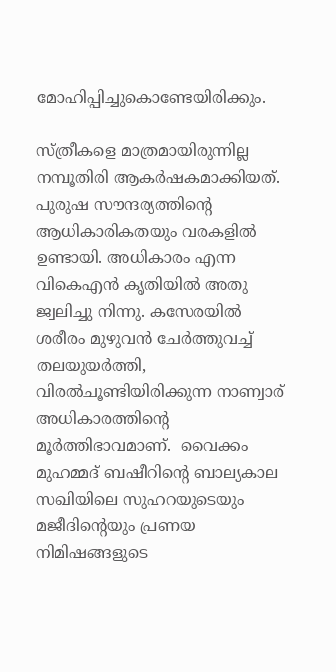മോഹിപ്പിച്ചുകൊണ്ടേയിരിക്കും.

സ്ത്രീകളെ മാത്രമായിരുന്നില്ല നമ്പൂതിരി ആകര്‍ഷകമാക്കിയത്. പുരുഷ സൗന്ദര്യത്തിന്റെ ആധികാരികതയും വരകളില്‍ ഉണ്ടായി. അധികാരം എന്ന വികെഎന്‍ കൃതിയില്‍ അതു ജ്വലിച്ചു നിന്നു. കസേരയില്‍ ശരീരം മുഴുവന്‍ ചേര്‍ത്തുവച്ച് തലയുയര്‍ത്തി, വിരല്‍ചൂണ്ടിയിരിക്കുന്ന നാണ്വാര് അധികാരത്തിന്റെ മൂര്‍ത്തിഭാവമാണ്.  വൈക്കം മുഹമ്മദ് ബഷീറിന്റെ ബാല്യകാല സഖിയിലെ സുഹറയുടെയും മജീദിന്റെയും പ്രണയ നിമിഷങ്ങളുടെ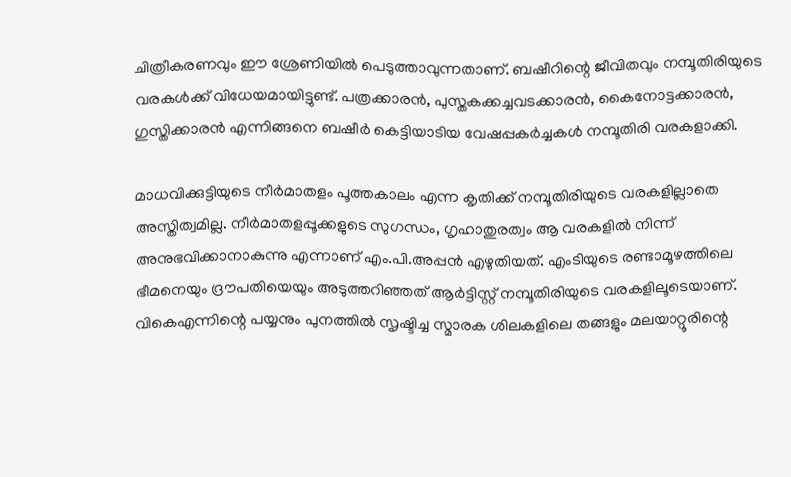ചിത്രീകരണവും ഈ ശ്രേണിയില്‍ പെടുത്താവുന്നതാണ്. ബഷീറിന്റെ ജീവിതവും നമ്പൂതിരിയുടെ വരകള്‍ക്ക് വിധേയമായിട്ടുണ്ട്. പത്രക്കാരന്‍, പുസ്തകക്കച്ചവടക്കാരന്‍, കൈനോട്ടക്കാരന്‍, ഗുസ്തിക്കാരന്‍ എന്നിങ്ങനെ ബഷീര്‍ കെട്ടിയാടിയ വേഷപ്പകര്‍ച്ചകള്‍ നമ്പൂതിരി വരകളാക്കി.

മാധവിക്കുട്ടിയുടെ നീര്‍മാതളം പൂത്തകാലം എന്ന കൃതിക്ക് നമ്പൂതിരിയുടെ വരകളില്ലാതെ അസ്തിത്വമില്ല. നീര്‍മാതളപ്പൂക്കളുടെ സുഗന്ധം, ഗൃഹാതുരത്വം ആ വരകളില്‍ നിന്ന് അനുഭവിക്കാനാകുന്നു എന്നാണ് എം.പി.അപ്പന്‍ എഴുതിയത്. എംടിയുടെ രണ്ടാമൂഴത്തിലെ ഭീമനെയും ദ്രൗപതിയെയും അടുത്തറിഞ്ഞത് ആര്‍ട്ടിസ്റ്റ് നമ്പൂതിരിയുടെ വരകളിലൂടെയാണ്. വികെഎന്നിന്റെ പയ്യനും പുനത്തില്‍ സൃഷ്ടിച്ച സ്മാരക ശിലകളിലെ തങ്ങളും മലയാറ്റൂരിന്റെ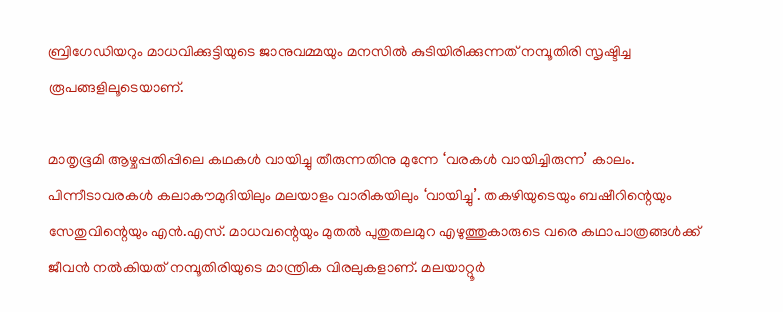ബ്രിഗേഡിയറും മാധവിക്കുട്ടിയുടെ ജാനുവമ്മയും മനസില്‍ കുടിയിരിക്കുന്നത് നമ്പൂതിരി സൃഷ്ടിച്ച രൂപങ്ങളിലൂടെയാണ്.

മാതൃഭൂമി ആഴ്ചപ്പതിപ്പിലെ കഥകള്‍ വായിച്ചു തീരുന്നതിനു മുന്നേ ‘വരകള്‍ വായിച്ചിരുന്ന’ കാലം. പിന്നീടാവരകള്‍ കലാകൗമുദിയിലും മലയാളം വാരികയിലും ‘വായിച്ചു’. തകഴിയുടെയും ബഷീറിന്റെയും സേതുവിന്റെയും എന്‍.എസ്. മാധവന്റെയും മുതല്‍ പുതുതലമുറ എഴുത്തുകാരുടെ വരെ കഥാപാത്രങ്ങള്‍ക്ക് ജീവന്‍ നല്‍കിയത് നമ്പൂതിരിയുടെ മാന്ത്രിക വിരലുകളാണ്. മലയാറ്റൂര്‍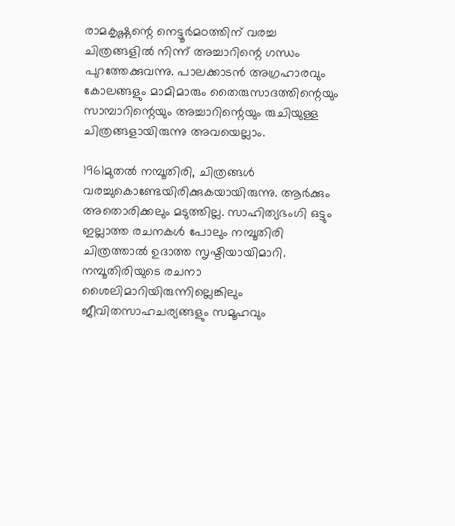രാമകൃഷ്ണന്റെ നെട്ടൂര്‍മഠത്തിന് വരച്ച ചിത്രങ്ങളില്‍ നിന്ന് അച്ചാറിന്റെ ഗന്ധം പുറത്തേക്കുവന്നു. പാലക്കാടന്‍ അഗ്രഹാരവും കോലങ്ങളും മാമിമാരും തൈരുസാദത്തിന്റെയും സാമ്പാറിന്റെയും അച്ചാറിന്റെയും രുചിയുള്ള ചിത്രങ്ങളായിരുന്നു അവയെല്ലാം.

1961മുതല്‍ നമ്പൂതിരി, ചിത്രങ്ങള്‍ വരച്ചുകൊണ്ടേയിരിക്കുകയായിരുന്നു. ആര്‍ക്കും അതൊരിക്കലും മടുത്തില്ല. സാഹിത്യഭംഗി ഒട്ടും ഇല്ലാത്ത രചനകള്‍ പോലും നമ്പൂതിരി ചിത്രത്താല്‍ ഉദാത്ത സൃഷ്ടിയായിമാറി. നമ്പൂതിരിയുടെ രചനാ ശൈലിമാറിയിരുന്നില്ലെങ്കിലും ജീവിതസാഹചര്യങ്ങളും സമൂഹവും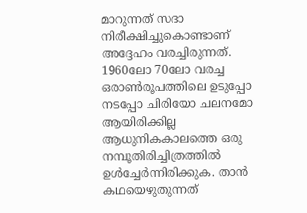മാറുന്നത് സദാ നിരീക്ഷിച്ചുകൊണ്ടാണ് അദ്ദേഹം വരച്ചിരുന്നത്. 1960ലോ 70ലോ വരച്ച ഒരാണ്‍രൂപത്തിലെ ഉടുപ്പോ നടപ്പോ ചിരിയോ ചലനമോ ആയിരിക്കില്ല ആധുനികകാലത്തെ ഒരു നമ്പൂതിരിച്ചിത്രത്തില്‍ ഉള്‍ച്ചേര്‍ന്നിരിക്കുക. താന്‍ കഥയെഴുതുന്നത്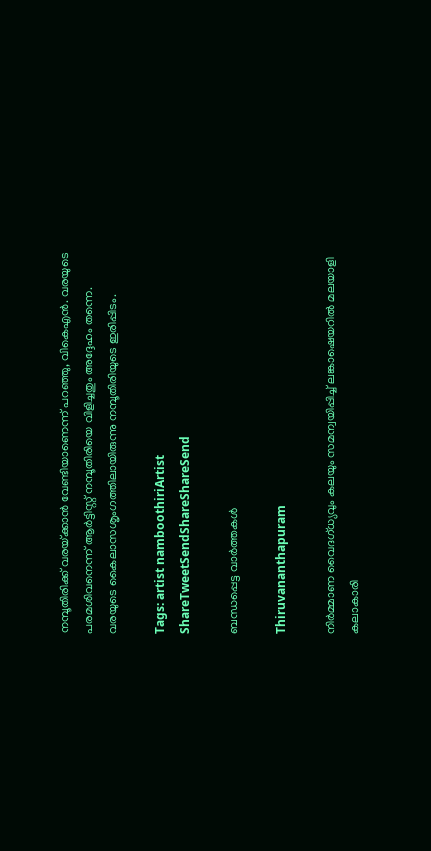നമ്പൂതിരിക്ക് വരയ്‌ക്കാന്‍ വേണ്ടിയാണെന്ന് പറഞ്ഞു, വികെഎന്‍. വരയുടെ പരമശിവനെന്ന് ആര്‍ട്ടിസ്റ്റ് നമ്പൂതിരിയെ വിളിച്ചതും അദ്ദേഹം തന്നെ. വരയുടെ കൈലാസശൃംഗത്തിലായിരുന്നു നമ്പൂതിരിയുടെ ഇരിപ്പിടം.

Tags: artist namboothiriArtist
ShareTweetSendShareShareSend

ബന്ധപ്പെട്ട വാര്‍ത്തകള്‍

Thiruvananthapuram

നിര്‍മ്മാണ വൈദഗ്ധ്യവും കലയും സമന്വയിപ്പിച്ച് ലങ്കാഷെയറില്‍ മലയാളി കലാകാരി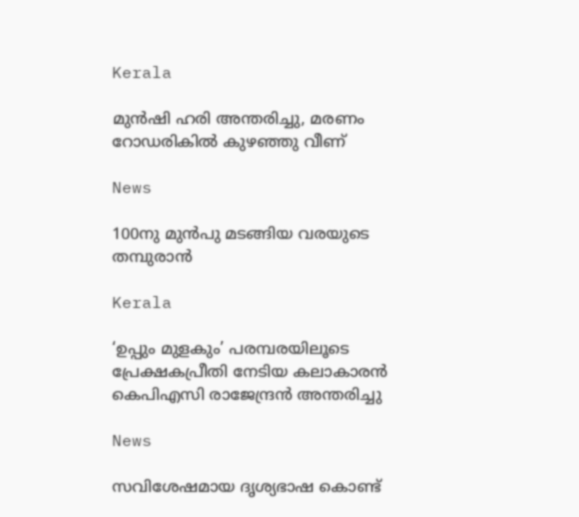Kerala

മുന്‍ഷി ഹരി അന്തരിച്ചു, മരണം റോഡരികില്‍ കുഴഞ്ഞു വീണ്

News

100നു മുന്‍പു മടങ്ങിയ വരയുടെ തമ്പുരാന്‍

Kerala

‘ഉപ്പും മുളകും’ പരമ്പരയിലൂടെ പ്രേക്ഷകപ്രീതി നേടിയ കലാകാരന്‍ കെപിഎസി രാജേന്ദ്രന്‍ അന്തരിച്ചു

News

സവിശേഷമായ ദൃശ്യഭാഷ കൊണ്ട്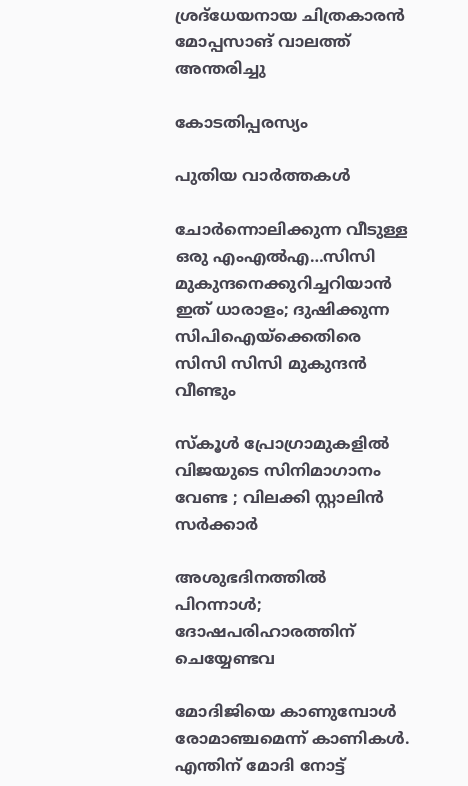ശ്രദ്‌ധേയനായ ചിത്രകാരന്‍ മോപ്പസാങ് വാലത്ത് അന്തരിച്ചു

കോടതിപ്പരസ്യം

പുതിയ വാര്‍ത്തകള്‍

ചോര്‍ന്നൊലിക്കുന്ന വീടുള്ള ഒരു എംഎല്‍എ…സിസി മുകുന്ദനെക്കുറിച്ചറിയാന്‍ ഇത് ധാരാളം; ദുഷിക്കുന്ന സിപിഐയ്‌ക്കെതിരെ സിസി സിസി മുകുന്ദന്‍ വീണ്ടും

സ്കൂൾ പ്രോഗ്രാമുകളിൽ വിജയുടെ സിനിമാഗാനം വേണ്ട ; വിലക്കി സ്റ്റാലിൻ സർക്കാർ

അശുഭദിനത്തിൽ പിറന്നാൾ; ദോഷപരിഹാരത്തിന് ചെയ്യേണ്ടവ

മോദിജിയെ കാണുമ്പോള്‍ രോമാഞ്ചമെന്ന് കാണികള്‍. എന്തിന് മോദി നോട്ട്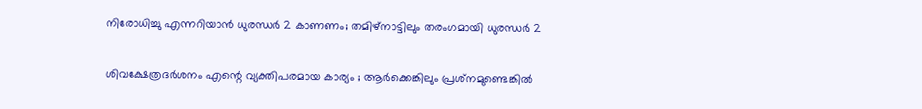നിരോധിച്ചു എന്നറിയാന്‍ ധുരന്ധര്‍ 2 കാണണം; തമിഴ്നാട്ടിലും തരംഗമായി ധുരന്ധര്‍ 2

ശിവക്ഷേത്രദർശനം എന്റെ വ്യക്തിപരമായ കാര്യം ; ആർക്കെങ്കിലും പ്രശ്‌നമുണ്ടെങ്കിൽ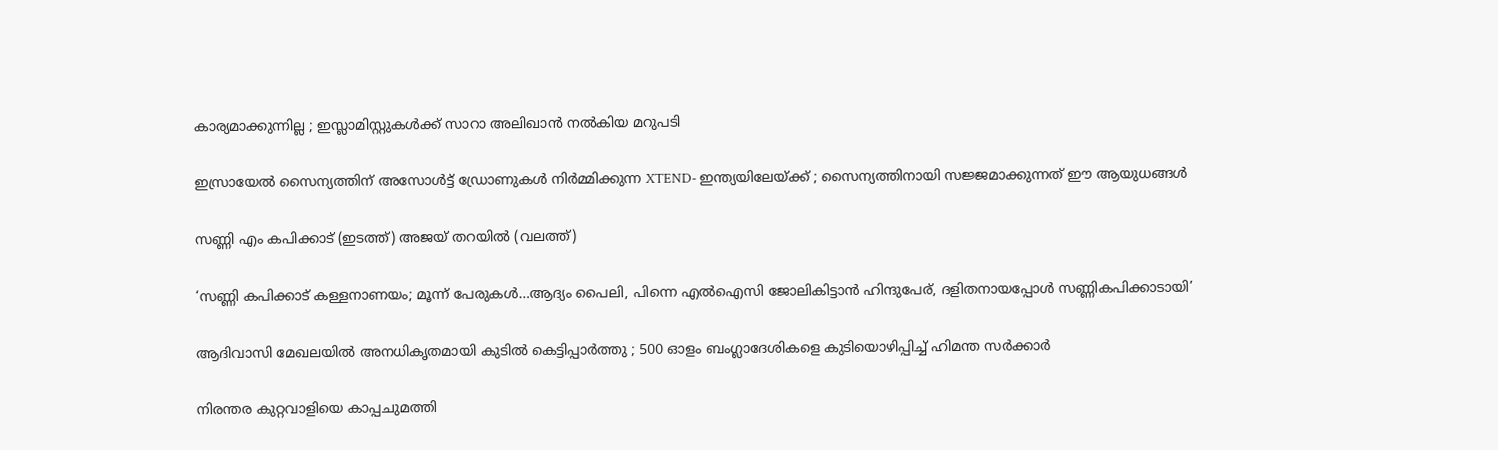കാര്യമാക്കുന്നില്ല ; ഇസ്ലാമിസ്റ്റുകൾക്ക് സാറാ അലിഖാൻ നൽകിയ മറുപടി

ഇസ്രായേൽ സൈന്യത്തിന് അസോൾട്ട് ഡ്രോണുകൾ നിർമ്മിക്കുന്ന XTEND- ഇന്ത്യയിലേയ്‌ക്ക് ; സൈന്യത്തിനായി സജ്ജമാക്കുന്നത് ഈ ആയുധങ്ങൾ

സണ്ണി എം കപിക്കാട് (ഇടത്ത്) അജയ് തറയില്‍ (വലത്ത്)

‘സണ്ണി കപിക്കാട് കള്ളനാണയം; മൂന്ന് പേരുകള്‍…ആദ്യം പൈലി, പിന്നെ എല്‍ഐസി ജോലികിട്ടാന്‍ ഹിന്ദുപേര്, ദളിതനായപ്പോള്‍ സണ്ണികപിക്കാടായി’

ആദിവാസി മേഖലയിൽ അനധികൃതമായി കുടിൽ കെട്ടിപ്പാർത്തു ; 500 ഓളം ബംഗ്ലാദേശികളെ കുടിയൊഴിപ്പിച്ച് ഹിമന്ത സർക്കാർ

നിരന്തര കുറ്റവാളിയെ കാപ്പചുമത്തി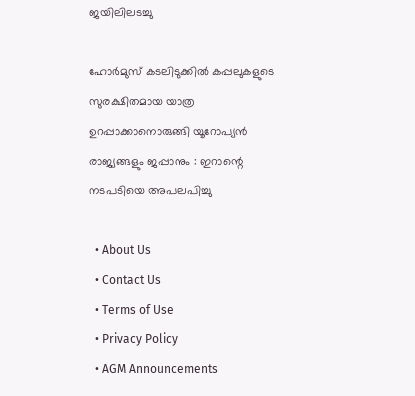ജയിലിലടച്ചു

ഹോർമുസ് കടലിടുക്കിൽ കപ്പലുകളുടെ സുരക്ഷിതമായ യാത്ര ഉറപ്പാക്കാനൊരുങ്ങി യൂറോപ്യൻ രാജ്യങ്ങളും ജപ്പാനും : ഇറാന്റെ നടപടിയെ അപലപിച്ചു

  • About Us
  • Contact Us
  • Terms of Use
  • Privacy Policy
  • AGM Announcements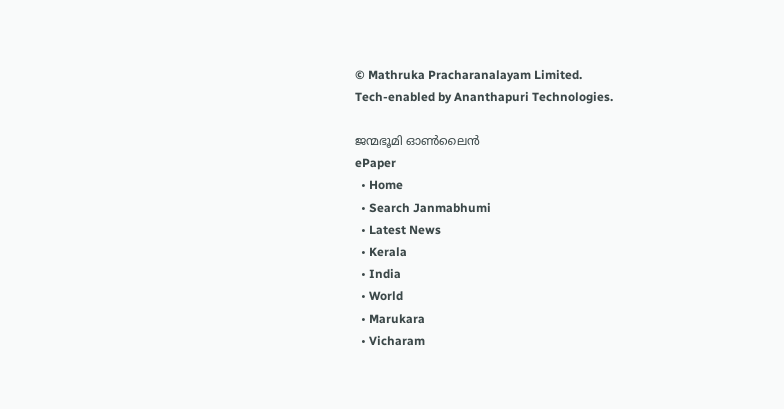© Mathruka Pracharanalayam Limited.
Tech-enabled by Ananthapuri Technologies.

ജന്മഭൂമി ഓണ്‍ലൈന്‍
ePaper
  • Home
  • Search Janmabhumi
  • Latest News
  • Kerala
  • India
  • World
  • Marukara
  • Vicharam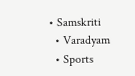• Samskriti
  • Varadyam
  • Sports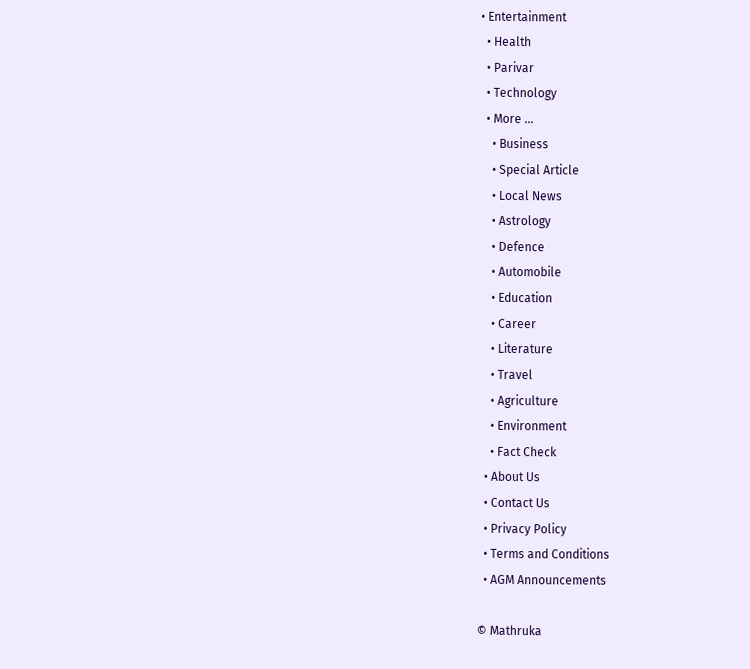• Entertainment
  • Health
  • Parivar
  • Technology
  • More …
    • Business
    • Special Article
    • Local News
    • Astrology
    • Defence
    • Automobile
    • Education
    • Career
    • Literature
    • Travel
    • Agriculture
    • Environment
    • Fact Check
  • About Us
  • Contact Us
  • Privacy Policy
  • Terms and Conditions
  • AGM Announcements

© Mathruka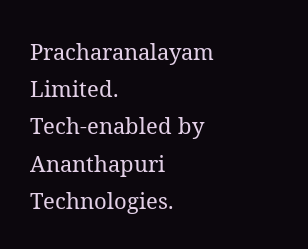Pracharanalayam Limited.
Tech-enabled by Ananthapuri Technologies.